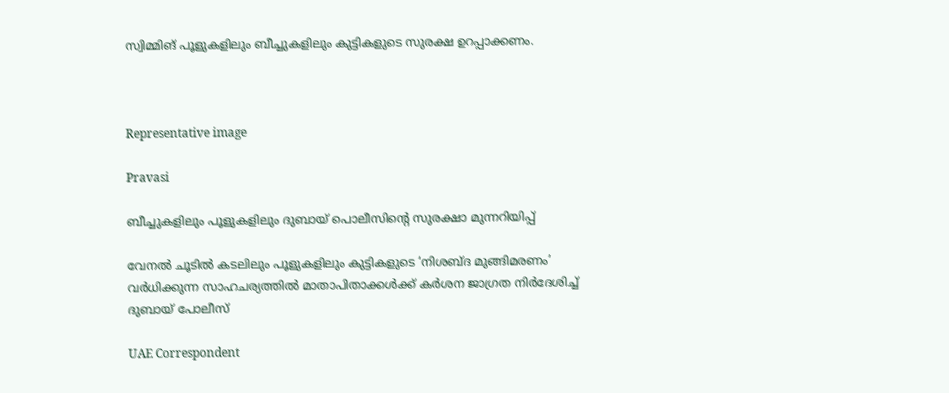സ്വിമ്മിങ് പൂളുകളിലും ബീച്ചുകളിലും കുട്ടികളുടെ സുരക്ഷ ഉറപ്പാക്കണം.



Representative image

Pravasi

ബീച്ചുകളിലും പൂളുകളിലും ദുബായ് പൊലീസിന്‍റെ സുരക്ഷാ മുന്നറിയിപ്പ്

വേനൽ ചൂടിൽ കടലിലും പൂളുകളിലും കുട്ടികളുടെ ‘നിശബ്ദ മുങ്ങിമരണം’ വർധിക്കുന്ന സാഹചര്യത്തിൽ മാതാപിതാക്കൾക്ക് കർശന ജാഗ്രത നിർദേശിച്ച് ദുബായ് പോലീസ്

UAE Correspondent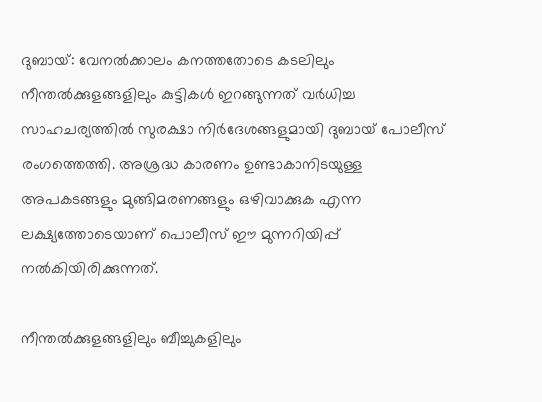ദുബായ്: വേനൽക്കാലം കനത്തതോടെ കടലിലും നീന്തൽക്കുളങ്ങളിലും കുട്ടികൾ ഇറങ്ങുന്നത് വർധിച്ച സാഹചര്യത്തിൽ സുരക്ഷാ നിർദേശങ്ങളുമായി ദുബായ് പോലീസ് രംഗത്തെത്തി. അശ്രദ്ധ കാരണം ഉണ്ടാകാനിടയുള്ള അപകടങ്ങളും മുങ്ങിമരണങ്ങളും ഒഴിവാക്കുക എന്ന ലക്ഷ്യത്തോടെയാണ് പൊലീസ് ഈ മുന്നറിയിപ്പ് നൽകിയിരിക്കുന്നത്.

നീന്തൽക്കുളങ്ങളിലും ബീച്ചുകളിലും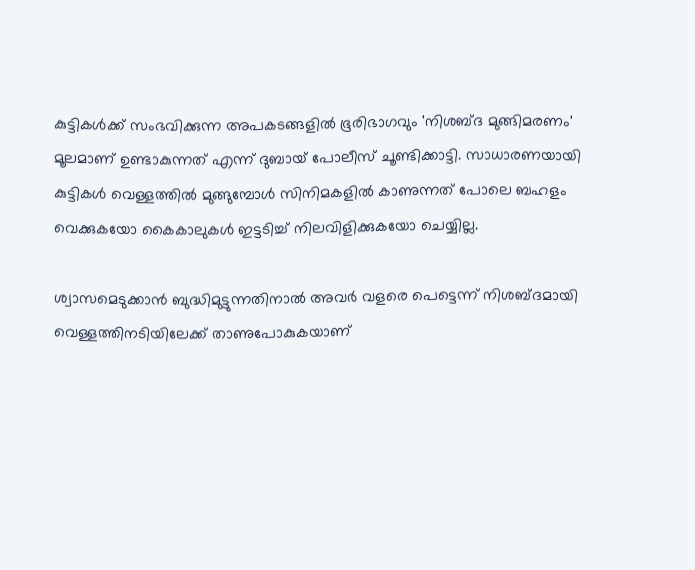കുട്ടികൾക്ക് സംഭവിക്കുന്ന അപകടങ്ങളിൽ ഭൂരിഭാഗവും 'നിശബ്ദ മുങ്ങിമരണം' മൂലമാണ് ഉണ്ടാകുന്നത് എന്ന് ദുബായ് പോലീസ് ചൂണ്ടിക്കാട്ടി. സാധാരണയായി കുട്ടികൾ വെള്ളത്തിൽ മുങ്ങുമ്പോൾ സിനിമകളിൽ കാണുന്നത് പോലെ ബഹളം വെക്കുകയോ കൈകാലുകൾ ഇട്ടടിച്ച് നിലവിളിക്കുകയോ ചെയ്യില്ല.

ശ്വാസമെടുക്കാൻ ബുദ്ധിമുട്ടുന്നതിനാൽ അവർ വളരെ പെട്ടെന്ന് നിശബ്ദമായി വെള്ളത്തിനടിയിലേക്ക് താണുപോകുകയാണ്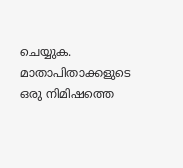ചെയ്യുക. മാതാപിതാക്കളുടെ ഒരു നിമിഷത്തെ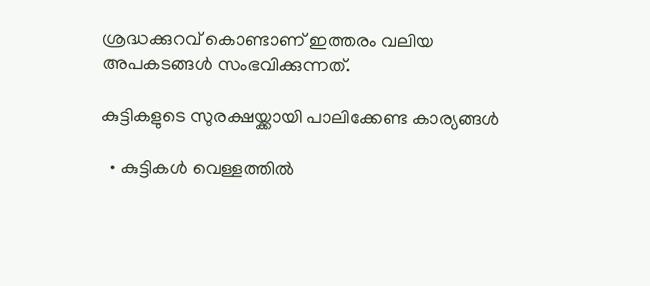ശ്രദ്ധക്കുറവ് കൊണ്ടാണ് ഇത്തരം വലിയ അപകടങ്ങൾ സംഭവിക്കുന്നത്.

കുട്ടികളുടെ സുരക്ഷയ്ക്കായി പാലിക്കേണ്ട കാര്യങ്ങൾ

  • കുട്ടികൾ വെള്ളത്തിൽ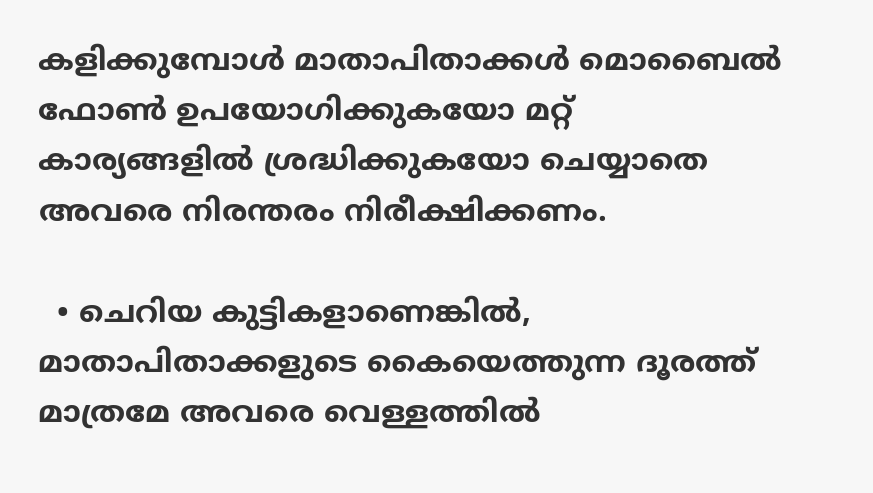കളിക്കുമ്പോൾ മാതാപിതാക്കൾ മൊബൈൽ ഫോൺ ഉപയോഗിക്കുകയോ മറ്റ് കാര്യങ്ങളിൽ ശ്രദ്ധിക്കുകയോ ചെയ്യാതെ അവരെ നിരന്തരം നിരീക്ഷിക്കണം.

  • ചെറിയ കുട്ടികളാണെങ്കിൽ, മാതാപിതാക്കളുടെ കൈയെത്തുന്ന ദൂരത്ത് മാത്രമേ അവരെ വെള്ളത്തിൽ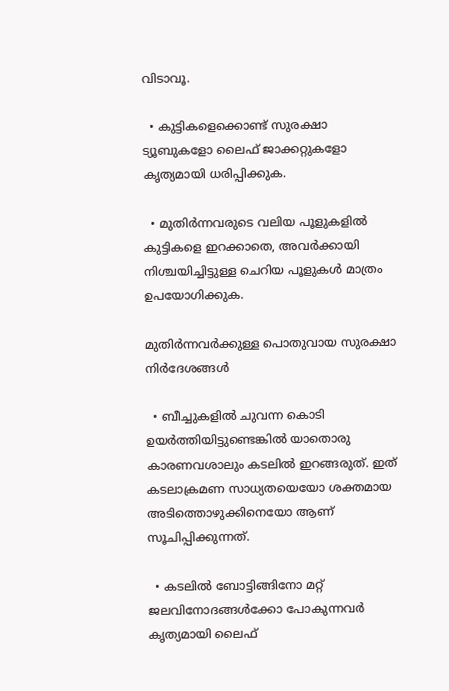വിടാവൂ.

  • കുട്ടികളെക്കൊണ്ട് സുരക്ഷാ ട്യൂബുകളോ ലൈഫ് ജാക്കറ്റുകളോ കൃത്യമായി ധരിപ്പിക്കുക.

  • മുതിർന്നവരുടെ വലിയ പൂളുകളിൽ കുട്ടികളെ ഇറക്കാതെ, അവർക്കായി നിശ്ചയിച്ചിട്ടുള്ള ചെറിയ പൂളുകൾ മാത്രം ഉപയോഗിക്കുക.

മുതിർന്നവർക്കുള്ള പൊതുവായ സുരക്ഷാ നിർദേശങ്ങൾ

  • ബീച്ചുകളിൽ ചുവന്ന കൊടി ഉയർത്തിയിട്ടുണ്ടെങ്കിൽ യാതൊരു കാരണവശാലും കടലിൽ ഇറങ്ങരുത്. ഇത് കടലാക്രമണ സാധ്യതയെയോ ശക്തമായ അടിത്തൊഴുക്കിനെയോ ആണ് സൂചിപ്പിക്കുന്നത്.

  • കടലിൽ ബോട്ടിങ്ങിനോ മറ്റ് ജലവിനോദങ്ങൾക്കോ പോകുന്നവർ കൃത്യമായി ലൈഫ്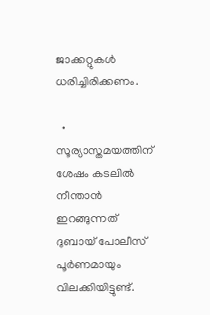ജാക്കറ്റുകൾ ധരിച്ചിരിക്കണം.

  • സൂര്യാസ്തമയത്തിന് ശേഷം കടലിൽ നീന്താൻ ഇറങ്ങുന്നത് ദുബായ് പോലീസ് പൂർണമായും വിലക്കിയിട്ടുണ്ട്.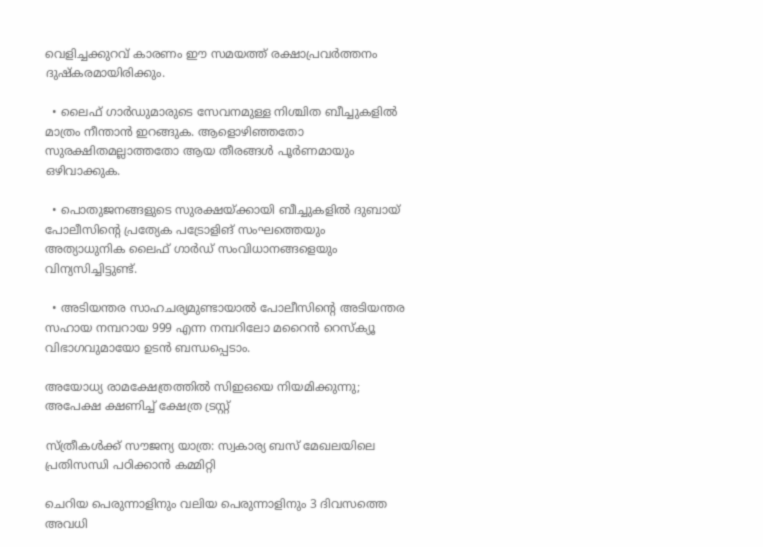വെളിച്ചക്കുറവ് കാരണം ഈ സമയത്ത് രക്ഷാപ്രവർത്തനം ദുഷ്‌കരമായിരിക്കും.

  • ലൈഫ് ഗാർഡുമാരുടെ സേവനമുള്ള നിശ്ചിത ബീച്ചുകളിൽ മാത്രം നീന്താൻ ഇറങ്ങുക. ആളൊഴിഞ്ഞതോ സുരക്ഷിതമല്ലാത്തതോ ആയ തീരങ്ങൾ പൂർണമായും ഒഴിവാക്കുക.

  • പൊതുജനങ്ങളുടെ സുരക്ഷയ്ക്കായി ബീച്ചുകളിൽ ദുബായ് പോലീസിന്‍റെ പ്രത്യേക പട്രോളിങ് സംഘത്തെയും അത്യാധുനിക ലൈഫ് ഗാർഡ് സംവിധാനങ്ങളെയും വിന്യസിച്ചിട്ടുണ്ട്.

  • അടിയന്തര സാഹചര്യമുണ്ടായാൽ പോലീസിന്‍റെ അടിയന്തര സഹായ നമ്പറായ 999 എന്ന നമ്പറിലോ മറൈൻ റെസ്ക്യൂ വിഭാഗവുമായോ ഉടൻ ബന്ധപ്പെടാം.

അയോധ്യ രാമക്ഷേത്രത്തിൽ സിഇഒയെ നിയമിക്കുന്നു; അപേക്ഷ ക്ഷണിച്ച് ക്ഷേത്ര ട്രസ്റ്റ്

സ്ത്രീകൾക്ക് സൗജന്യ യാത്ര: സ്വകാര്യ ബസ് മേഖലയിലെ പ്രതിസന്ധി പഠിക്കാൻ കമ്മിറ്റി

ചെറിയ പെരുന്നാളിനും വലിയ പെരുന്നാളിനും 3 ദിവസത്തെ അവധി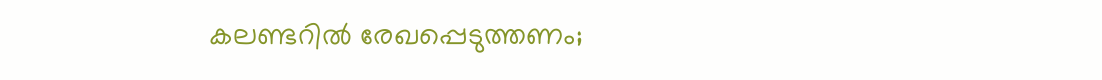കലണ്ടറിൽ രേഖപ്പെടുത്തണം;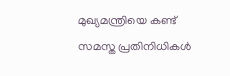മുഖ്യമന്ത്രിയെ കണ്ട് സമസ്ത പ്രതിനിധികൾ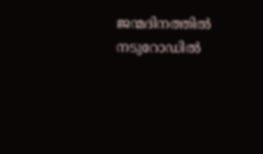ജന്മദിനത്തിൽ നടുറോഡിൽ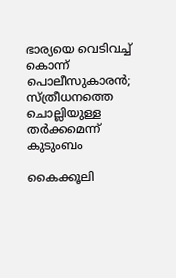ഭാര്യയെ വെടിവച്ച് കൊന്ന് പൊലീസുകാരൻ; സ്ത്രീധനത്തെ ചൊല്ലിയുള്ള തർക്കമെന്ന് കുടുംബം

കൈക്കൂലി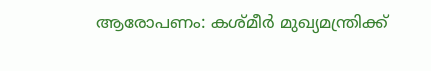ആരോപണം: കശ്മീർ മുഖ്യമന്ത്രിക്ക്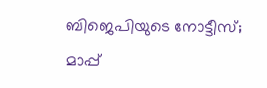ബിജെപിയുടെ നോട്ടീസ്; മാപ്പ്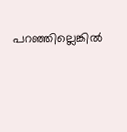പറഞ്ഞില്ലെങ്കിൽ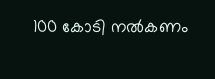100 കോടി നൽകണം